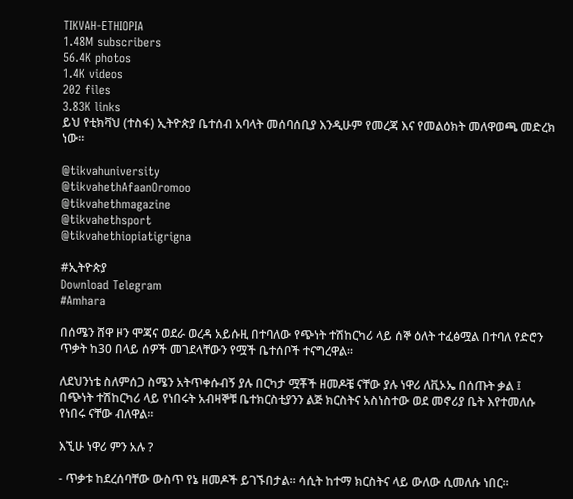TIKVAH-ETHIOPIA
1.48M subscribers
56.4K photos
1.4K videos
202 files
3.83K links
ይህ የቲክቫህ (ተስፋ) ኢትዮጵያ ቤተሰብ አባላት መሰባሰቢያ እንዲሁም የመረጃ እና የመልዕክት መለዋወጫ መድረክ ነው።

@tikvahuniversity
@tikvahethAfaanOromoo
@tikvahethmagazine
@tikvahethsport
@tikvahethiopiatigrigna

#ኢትዮጵያ
Download Telegram
#Amhara

በሰሜን ሸዋ ዞን ሞጃና ወደራ ወረዳ አይሱዚ በተባለው የጭነት ተሽከርካሪ ላይ ሰኞ ዕለት ተፈፅሟል በተባለ የድሮን ጥቃት ከ30 በላይ ሰዎች መገደላቸውን የሟች ቤተሰቦች ተናግረዋል።

ለደህንነቴ ስለምሰጋ ስሜን አትጥቀሱብኝ ያሉ በርካታ ሟቾች ዘመዶቼ ናቸው ያሉ ነዋሪ ለቪኦኤ በሰጡት ቃል ፤ በጭነት ተሽከርካሪ ላይ የነበሩት አብዛኞቹ ቤተክርስቲያንን ልጅ ክርስትና አስነስተው ወደ መኖሪያ ቤት እየተመለሱ የነበሩ ናቸው ብለዋል።

እኚሁ ነዋሪ ምን አሉ ?

- ጥቃቱ ከደረሰባቸው ውስጥ የኔ ዘመዶች ይገኙበታል። ሳሲት ከተማ ክርስትና ላይ ውለው ሲመለሱ ነበር።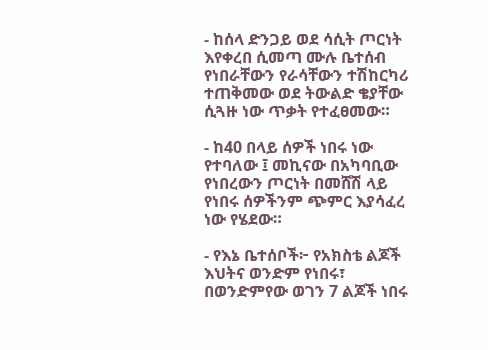- ከሰላ ድንጋይ ወደ ሳሲት ጦርነት እየቀረበ ሲመጣ ሙሉ ቤተሰብ የነበራቸውን የራሳቸውን ተሽከርካሪ ተጠቅመው ወደ ትውልድ ቄያቸው ሲጓዙ ነው ጥቃት የተፈፀመው።

- ከ40 በላይ ሰዎች ነበሩ ነው የተባለው ፤ መኪናው በአካባቢው የነበረውን ጦርነት በመሸሽ ላይ የነበሩ ሰዎችንም ጭምር እያሳፈረ ነው የሄደው።

- የእኔ ቤተሰቦች፦ የአክስቴ ልጆች እህትና ወንድም የነበሩ፣ በወንድምየው ወገን 7 ልጆች ነበሩ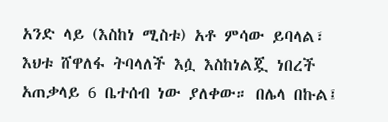አንድ ላይ (እስከነ ሚስቱ) አቶ ምሳው ይባላል፣ እህቱ ሸዋለፋ ትባላለች እሷ እስከነልጇ ነበረች አጠቃላይ 6 ቤተሰብ ነው ያለቀው። በሌላ በኩል፤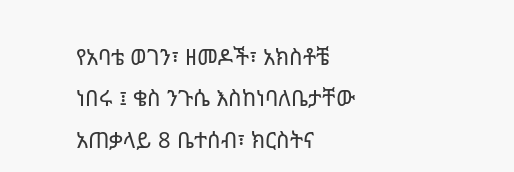የአባቴ ወገን፣ ዘመዶች፣ አክስቶቼ ነበሩ ፤ ቄስ ንጉሴ እስከነባለቤታቸው አጠቃላይ 8 ቤተሰብ፣ ክርስትና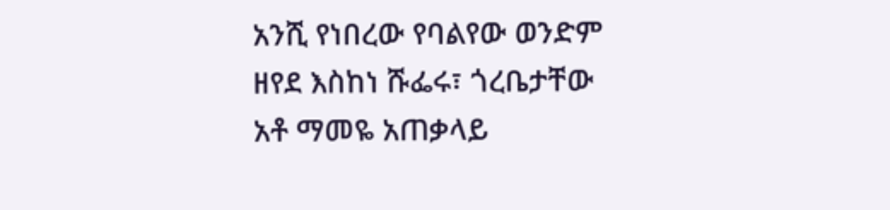አንሺ የነበረው የባልየው ወንድም ዘየደ እስከነ ሹፌሩ፣ ጎረቤታቸው አቶ ማመዬ አጠቃላይ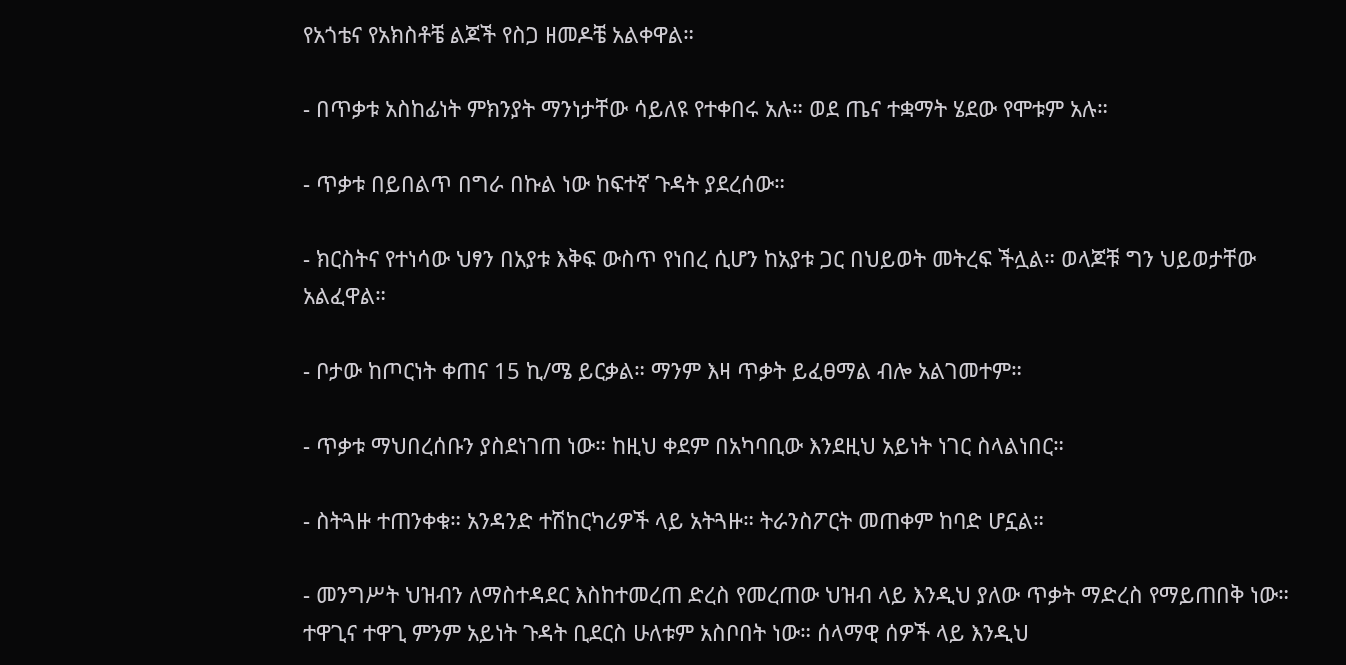የአጎቴና የአክስቶቼ ልጆች የስጋ ዘመዶቼ አልቀዋል።

- በጥቃቱ አስከፊነት ምክንያት ማንነታቸው ሳይለዩ የተቀበሩ አሉ። ወደ ጤና ተቋማት ሄደው የሞቱም አሉ።

- ጥቃቱ በይበልጥ በግራ በኩል ነው ከፍተኛ ጉዳት ያደረሰው።

- ክርስትና የተነሳው ህፃን በአያቱ እቅፍ ውስጥ የነበረ ሲሆን ከአያቱ ጋር በህይወት መትረፍ ችሏል። ወላጆቹ ግን ህይወታቸው አልፈዋል።

- ቦታው ከጦርነት ቀጠና 15 ኪ/ሜ ይርቃል። ማንም እዛ ጥቃት ይፈፀማል ብሎ አልገመተም።

- ጥቃቱ ማህበረሰቡን ያስደነገጠ ነው። ከዚህ ቀደም በአካባቢው እንደዚህ አይነት ነገር ስላልነበር።

- ስትጓዙ ተጠንቀቁ። አንዳንድ ተሽከርካሪዎች ላይ አትጓዙ። ትራንስፖርት መጠቀም ከባድ ሆኗል።

- መንግሥት ህዝብን ለማስተዳደር እስከተመረጠ ድረስ የመረጠው ህዝብ ላይ እንዲህ ያለው ጥቃት ማድረስ የማይጠበቅ ነው። ተዋጊና ተዋጊ ምንም አይነት ጉዳት ቢደርስ ሁለቱም አስቦበት ነው። ሰላማዊ ሰዎች ላይ እንዲህ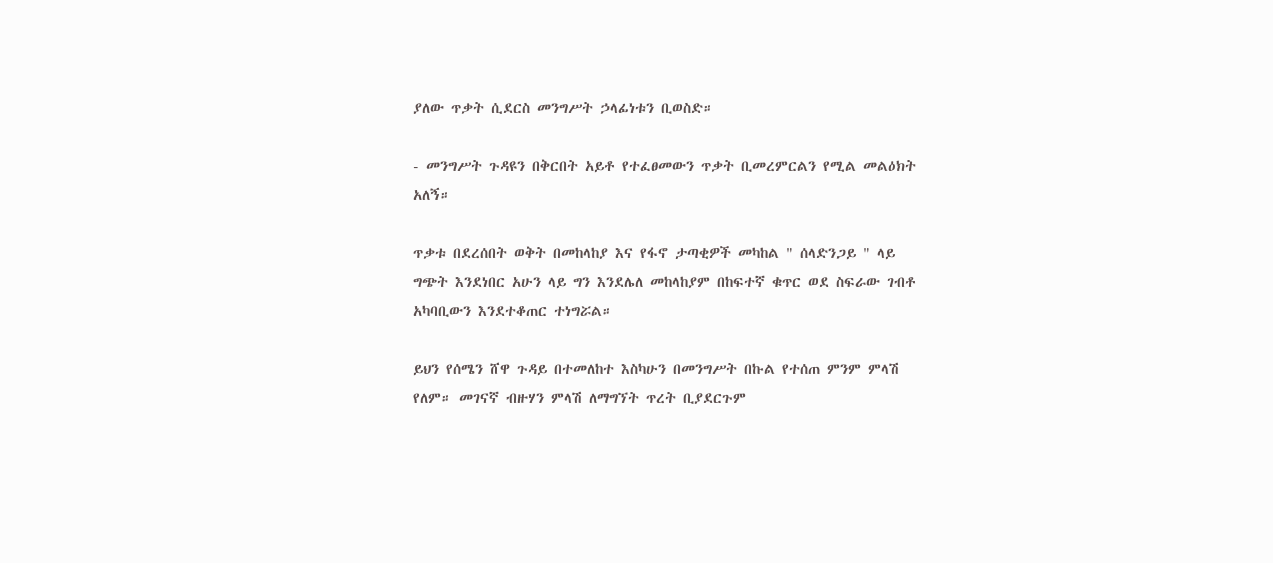ያለው ጥቃት ሲደርስ መንግሥት ኃላፊነቱን ቢወስድ።

- መንግሥት ጉዳዩን በቅርበት አይቶ የተፈፀመውን ጥቃት ቢመረምርልን የሚል መልዕክት አለኝ።

ጥቃቱ በደረሰበት ወቅት በመከላከያ እና የፋኖ ታጣቂዎች መካከል " ሰላድንጋይ " ላይ ግጭት እንደነበር አሁን ላይ ግን እንደሌለ መከላከያም በከፍተኛ ቁጥር ወደ ስፍራው ገብቶ አካባቢውን እንደተቆጠር ተነግሯል።

ይህን የሰሜን ሸዋ ጉዳይ በተመለከተ እስካሁን በመንግሥት በኩል የተሰጠ ምንም ምላሽ የለም። መገናኛ ብዙሃን ምላሽ ለማግኘት ጥረት ቢያደርጉም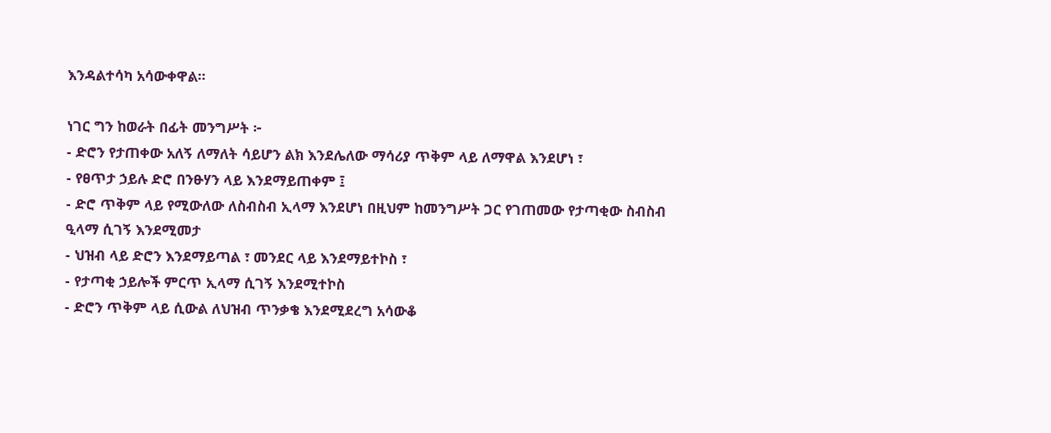እንዳልተሳካ አሳውቀዋል።

ነገር ግን ከወራት በፊት መንግሥት ፦
- ድሮን የታጠቀው አለኝ ለማለት ሳይሆን ልክ እንደሌለው ማሳሪያ ጥቅም ላይ ለማዋል እንደሆነ ፣
- የፀጥታ ኃይሉ ድሮ በንፁሃን ላይ እንደማይጠቀም ፤
- ድሮ ጥቅም ላይ የሚውለው ለስብስብ ኢላማ እንደሆነ በዚህም ከመንግሥት ጋር የገጠመው የታጣቂው ስብስብ ዒላማ ሲገኝ እንደሚመታ
- ህዝብ ላይ ድሮን እንደማይጣል ፣ መንደር ላይ እንደማይተኮስ ፣
- የታጣቂ ኃይሎች ምርጥ ኢላማ ሲገኝ እንደሚተኮስ
- ድሮን ጥቅም ላይ ሲውል ለህዝብ ጥንቃቄ እንደሚደረግ አሳውቆ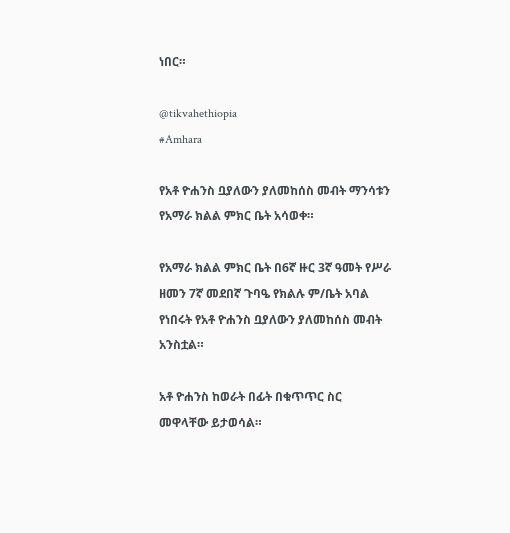ነበር።

@tikvahethiopia
#Amhara

የአቶ ዮሐንስ ቧያለውን ያለመከሰስ መብት ማንሳቱን የአማራ ክልል ምክር ቤት አሳወቀ።

የአማራ ክልል ምክር ቤት በ6ኛ ዙር 3ኛ ዓመት የሥራ ዘመን 7ኛ መደበኛ ጉባዔ የክልሉ ም/ቤት አባል የነበሩት የአቶ ዮሐንስ ቧያለውን ያለመከሰስ መብት አንስቷል።

አቶ ዮሐንስ ከወራት በፊት በቁጥጥር ስር መዋላቸው ይታወሳል።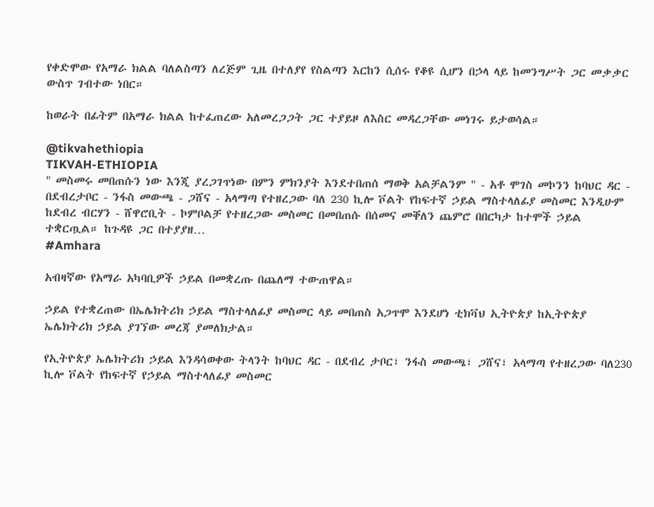የቀድሞው የአማራ ክልል ባለልስጣን ለረጅም ጊዜ በተለያየ የስልጣን እርከን ሲሰሩ የቆዩ ሲሆን በኃላ ላይ ከመንግሥት ጋር መቃቃር ውስጥ ገብተው ነበር።

ከወራት በፊትም በአማራ ክልል ከተፈጠረው አለመረጋጋት ጋር ተያይዞ ለእስር መዳረጋቸው መነገሩ ይታወሳል።

@tikvahethiopia
TIKVAH-ETHIOPIA
" መስመሩ መበጠሱን ነው እንጂ ያረጋገጥነው በምን ምክንያት እንደተበጠሰ ማወቅ አልቻልንም " - አቶ ሞገስ መኮንን ከባህር ዳር - በደብረታቦር - ንፋስ መውጫ - ጋሸና - አላማጣ የተዘረጋው ባለ 230 ኪሎ ቮልት የከፍተኛ ኃይል ማስተላለፊያ መስመር እንዲሁም ከደብረ ብርሃን - ሸዋሮቢት - ኮምቦልቻ የተዘረጋው መስመር በመበጠሱ በሰመና መቐለን ጨምሮ በበርካታ ከተሞች ኃይል ተቋርጧል። ከጉዳዩ ጋር በተያያዘ…
#Amhara

አብዛኛው የአማራ አካባቢዎች ኃይል በመቋረጡ በጨለማ ተውጠዋል።

ኃይል የተቋረጠው በኤሌክትሪክ ኃይል ማስተላለፊያ መስመር ላይ መበጠስ አጋጥሞ እንደሆነ ቲክቫህ ኢትዮጵያ ከኢትዮጵያ ኤሌክትሪክ ኃይል ያገኘው መረጃ ያመለክታል።

የኢትዮጵያ ኤሌክትሪክ ኃይል እንዳሳወቀው ትላንት ከባህር ዳር - በደብረ ታቦር፣ ንፋስ መውጫ፣ ጋሸና፣ አላማጣ የተዘረጋው ባለ230 ኪሎ ቮልት የከፍተኛ የኃይል ማስተላለፊያ መስመር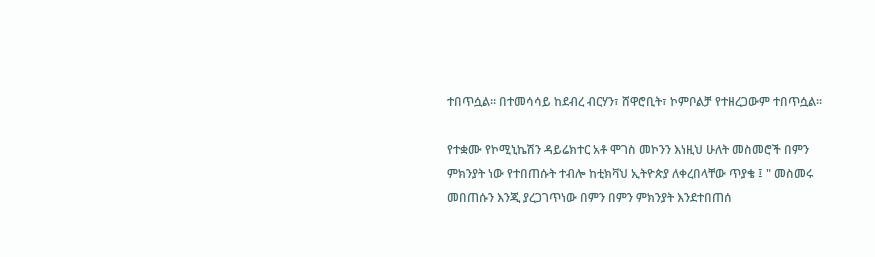ተበጥሷል። በተመሳሳይ ከደብረ ብርሃን፣ ሸዋሮቢት፣ ኮምቦልቻ የተዘረጋውም ተበጥሷል።

የተቋሙ የኮሚኒኬሽን ዳይሬክተር አቶ ሞገስ መኮንን እነዚህ ሁለት መስመሮች በምን ምክንያት ነው የተበጠሱት ተብሎ ከቲክቫህ ኢትዮጵያ ለቀረበላቸው ጥያቄ ፤ " መስመሩ መበጠሱን እንጂ ያረጋገጥነው በምን በምን ምክንያት እንደተበጠሰ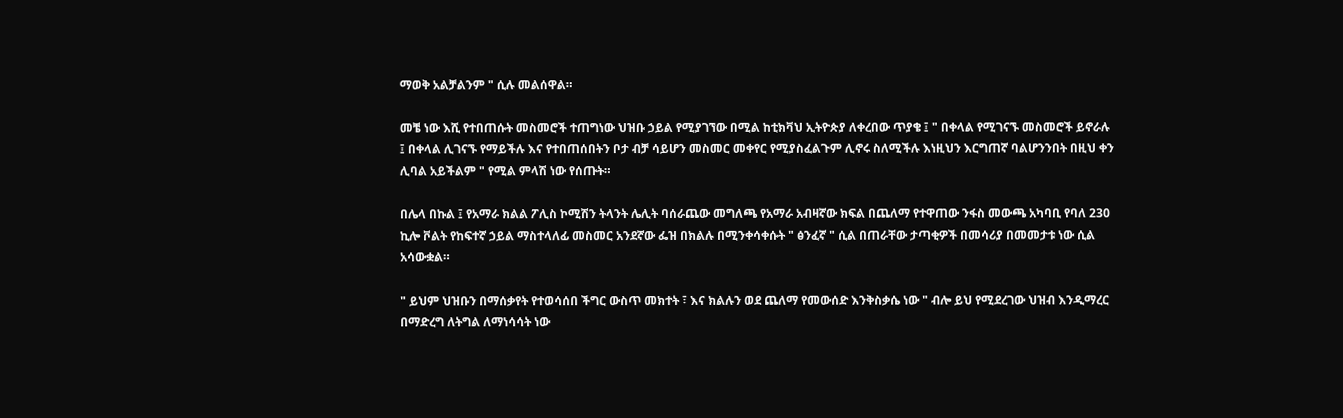ማወቅ አልቻልንም " ሲሉ መልሰዋል።

መቼ ነው እሺ የተበጠሱት መስመሮች ተጠግነው ህዝቡ ኃይል የሚያገኘው በሚል ከቲክቫህ ኢትዮጵያ ለቀረበው ጥያቄ ፤ " በቀላል የሚገናኙ መስመሮች ይኖራሉ ፤ በቀላል ሊገናኙ የማይችሉ እና የተበጠሰበትን ቦታ ብቻ ሳይሆን መስመር መቀየር የሚያስፈልጉም ሊኖሩ ስለሚችሉ እነዚህን እርግጠኛ ባልሆንንበት በዚህ ቀን ሊባል አይችልም " የሚል ምላሽ ነው የሰጡት።

በሌላ በኩል ፤ የአማራ ክልል ፖሊስ ኮሚሽን ትላንት ሌሊት ባሰራጨው መግለጫ የአማራ አብዛኛው ክፍል በጨለማ የተዋጠው ንፋስ መውጫ አካባቢ የባለ 230 ኪሎ ቮልት የከፍተኛ ኃይል ማስተላለፊ መስመር አንደኛው ፌዝ በክልሉ በሚንቀሳቀሱት " ፅንፈኛ " ሲል በጠራቸው ታጣቂዎች በመሳሪያ በመመታቱ ነው ሲል አሳውቋል።

" ይህም ህዝቡን በማሰቃየት የተወሳሰበ ችግር ውስጥ መክተት ፣ እና ክልሉን ወደ ጨለማ የመውሰድ እንቅስቃሴ ነው " ብሎ ይህ የሚደረገው ህዝብ እንዲማረር በማድረግ ለትግል ለማነሳሳት ነው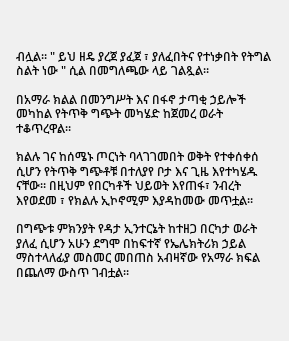ብሏል። " ይህ ዘዴ ያረጀ ያፈጀ ፣ ያለፈበትና የተነቃበት የትግል ስልት ነው " ሲል በመግለጫው ላይ ገልጿል።

በአማራ ክልል በመንግሥት እና በፋኖ ታጣቂ ኃይሎች መካከል የትጥቅ ግጭት መካሄድ ከጀመረ ወራት ተቆጥረዋል።

ክልሉ ገና ከሰሜኑ ጦርነት ባላገገመበት ወቅት የተቀሰቀሰ ሲሆን የትጥቅ ግጭቶቹ በተለያየ ቦታ እና ጊዜ እየተካሄዱ ናቸው። በዚህም የበርካቶች ህይወት እየጠፋ፣ ንብረት እየወደመ ፣ የክልሉ ኢኮኖሚም እያዳከመው መጥቷል።

በግጭቱ ምክንያት የዳታ ኢንተርኔት ከተዘጋ በርካታ ወራት ያለፈ ሲሆን አሁን ደግሞ በከፍተኛ የኤሌክትሪክ ኃይል ማስተላለፊያ መስመር መበጠስ አብዛኛው የአማራ ክፍል በጨለማ ውስጥ ገብቷል።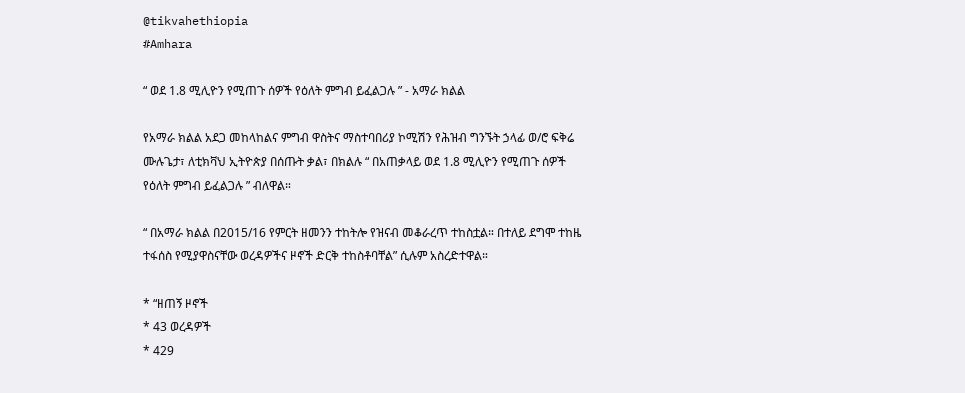@tikvahethiopia
#Amhara

“ ወደ 1.8 ሚሊዮን የሚጠጉ ሰዎች የዕለት ምግብ ይፈልጋሉ ” - አማራ ክልል

የአማራ ክልል አደጋ መከላከልና ምግብ ዋስትና ማስተባበሪያ ኮሚሽን የሕዝብ ግንኙት ኃላፊ ወ/ሮ ፍቅሬ ሙሉጌታ፣ ለቲክቫህ ኢትዮጵያ በሰጡት ቃል፣ በክልሉ “ በአጠቃላይ ወደ 1.8 ሚሊዮን የሚጠጉ ሰዎች የዕለት ምግብ ይፈልጋሉ ” ብለዋል።

“ በአማራ ክልል በ2015/16 የምርት ዘመንን ተከትሎ የዝናብ መቆራረጥ ተከስቷል። በተለይ ደግሞ ተከዜ ተፋሰስ የሚያዋስናቸው ወረዳዎችና ዞኖች ድርቅ ተከስቶባቸል” ሲሉም አስረድተዋል።

* “ዘጠኝ ዞኖች
* 43 ወረዳዎች
* 429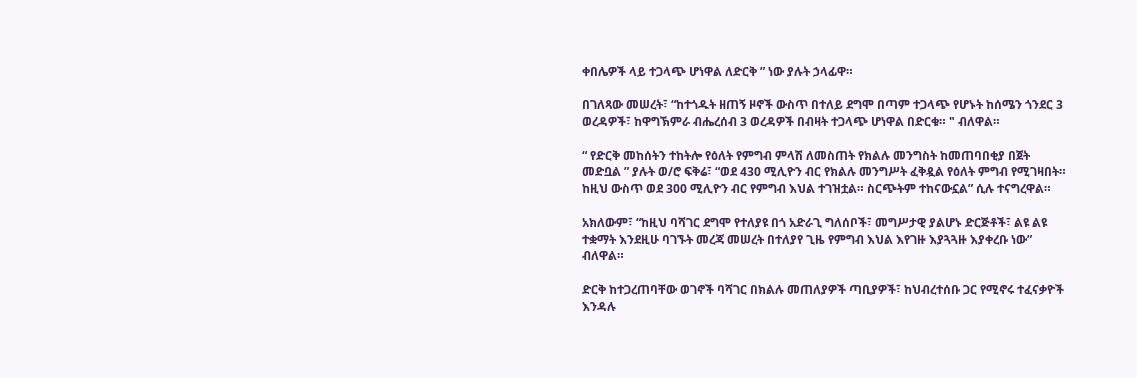ቀበሌዎች ላይ ተጋላጭ ሆነዋል ለድርቅ ” ነው ያሉት ኃላፊዋ።

በገለጻው መሠረት፣ “ከተጎዱት ዘጠኝ ዞኖች ውስጥ በተለይ ደግሞ በጣም ተጋላጭ የሆኑት ከሰሜን ጎንደር 3 ወረዳዎች፣ ከዋግኽምራ ብሔረሰብ 3 ወረዳዎች በብዛት ተጋላጭ ሆነዋል በድርቁ። " ብለዋል።

“ የድርቅ መከሰትን ተከትሎ የዕለት የምግብ ምላሽ ለመስጠት የክልሉ መንግስት ከመጠባበቂያ በጀት መድቧል ” ያሉት ወ/ሮ ፍቅሬ፣ “ወደ 430 ሚሊዮን ብር የክልሉ መንግሥት ፈቅዷል የዕለት ምግብ የሚገዛበት። ከዚህ ውስጥ ወደ 300 ሚሊዮን ብር የምግብ እህል ተገዝቷል። ስርጭትም ተከናውኗል” ሲሉ ተናግረዋል።

አክለውም፣ “ከዚህ ባሻገር ደግሞ የተለያዩ በጎ አድራጊ ግለሰቦች፣ መግሥታዊ ያልሆኑ ድርጅቶች፣ ልዩ ልዩ ተቋማት እንደዚሁ ባገኙት መረጃ መሠረት በተለያየ ጊዜ የምግብ እህል እየገዙ እያጓጓዙ እያቀረቡ ነው” ብለዋል።

ድርቅ ከተጋረጠባቸው ወገኖች ባሻገር በክልሉ መጠለያዎች ጣቢያዎች፣ ከህብረተሰቡ ጋር የሚኖሩ ተፈናቃዮች እንዳሉ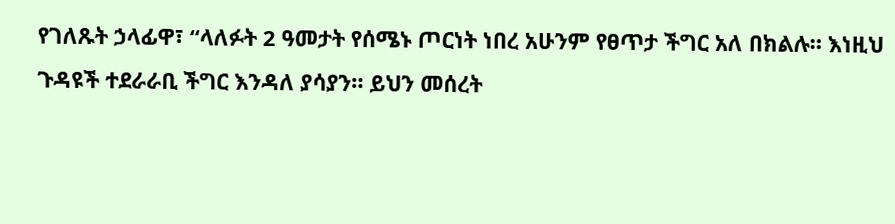የገለጹት ኃላፊዋ፣ “ላለፉት 2 ዓመታት የሰሜኑ ጦርነት ነበረ አሁንም የፀጥታ ችግር አለ በክልሉ። እነዚህ ጉዳዩች ተደራራቢ ችግር እንዳለ ያሳያን። ይህን መሰረት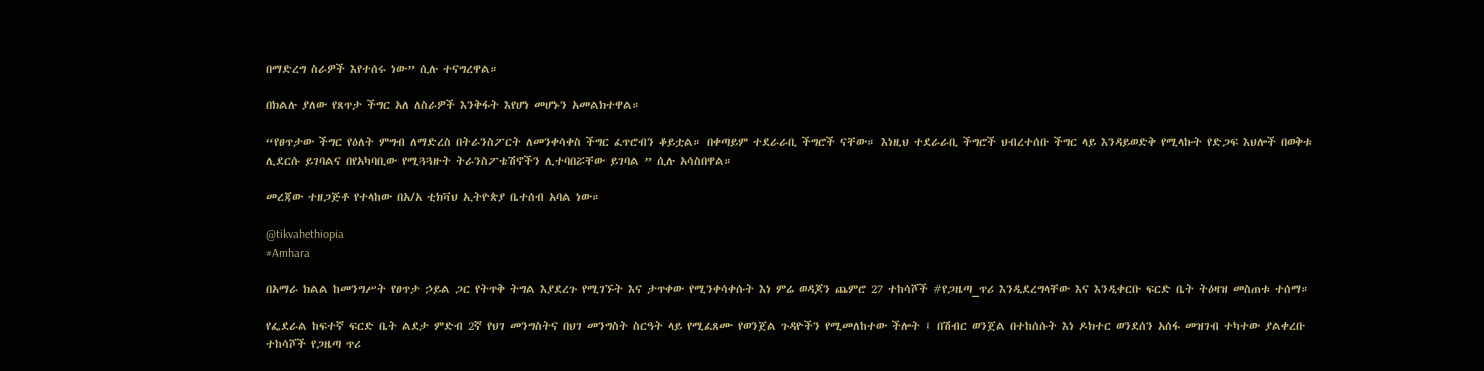በማድረግ ስራዎች እየተሰሩ ነው” ሲሉ ተናግረዋል።

በክልሉ ያለው የጸጥታ ችግር አለ ለስራዎች እንቅፋት እየሆነ መሆኑን አመልክተዋል።

“የፀጥታው ችግር የዕለት ምግብ ለማድረስ በትራንስፖርት ለመንቀሳቀስ ችግር ፈጥሮብን ቆይቷል። በቀጣይም ተደራራቢ ችግሮች ናቸው። እነዚህ ተደራራቢ ችግሮች ህብረተሰቡ ችግር ላይ እንዳይወድቅ የሚላኩት የድጋፍ እህሎች በወቅቱ ሊደርሱ ይገባልና በየአካባቢው የሚጓጓዙት ትራንስፖቴሽኖችን ሊተባበሯቸው ይገባል ” ሲሉ አሳስበዋል።

መረጃው ተዘጋጅቶ የተላከው በአ/አ ቲክቫህ ኢትዮጵያ ቤተሰብ አባል ነው።

@tikvahethiopia
#Amhara

በአማራ ክልል ከመንግሥት የፀጥታ ኃይል ጋር የትጥቅ ትግል እያደረጉ የሚገኙት እና ታጥቀው የሚንቀሳቀሱት እነ ምሬ ወዳጆን ጨምሮ 27 ተከሳሾች #የጋዜጣ_ጥሪ እንዲደረግላቸው እና እንዲቀርቡ ፍርድ ቤት ትዕዛዝ መስጠቱ ተሰማ።

የፌደራል ከፍተኛ ፍርድ ቤት ልደታ ምድብ 2ኛ የህገ መንግስትና በህገ መንግስት ስርዓት ላይ የሚፈጸሙ የወንጀል ጉዳዮችን የሚመለከተው ችሎት ፤ በሽብር ወንጀል በተከሰሱት እነ ዶክተር ወንደሰን አሰፋ መዝገብ ተካተው ያልቀረቡ ተከሳሾች የጋዜጣ ጥሪ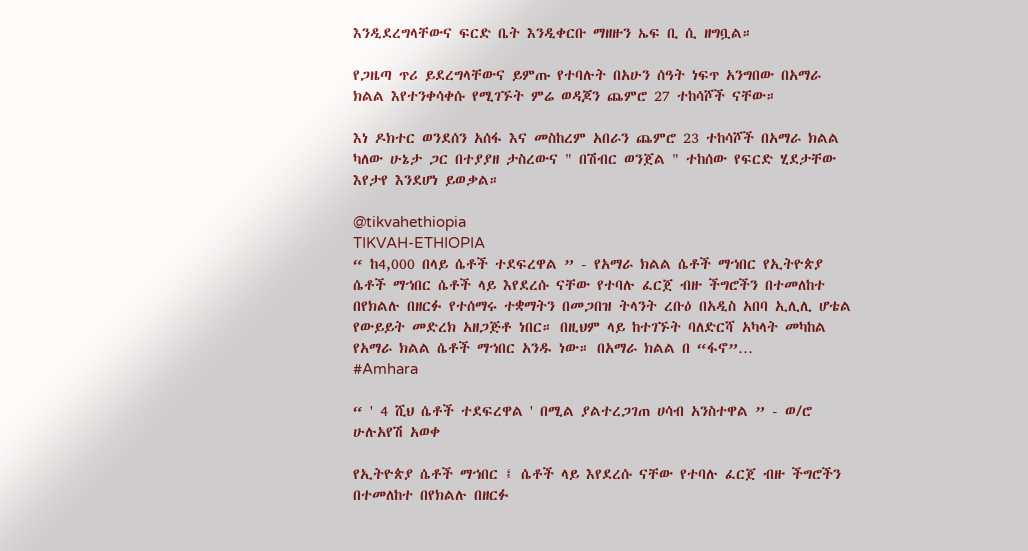እንዲደረግላቸውና ፍርድ ቤት እንዲቀርቡ ማዘዙን ኤፍ ቢ ሲ ዘግቧል።

የጋዜጣ ጥሪ ይደረግላቸውና ይምጡ የተባሉት በአሁን ሰዓት ነፍጥ አንግበው በአማራ ክልል እየተንቀሳቀሱ የሚገኙት ምሬ ወዳጆን ጨምሮ 27 ተከሳሾች ናቸው።

እነ ዶክተር ወንደሰን አሰፋ እና መስከረም አበራን ጨምሮ 23 ተከሳሾች በአማራ ክልል ካለው ሁኔታ ጋር በተያያዘ ታስረውና " በሽብር ወንጀል " ተከሰው የፍርድ ሂደታቸው እየታየ እንደሆነ ይወቃል።

@tikvahethiopia
TIKVAH-ETHIOPIA
“ ከ4,000 በላይ ሴቶች ተደፍረዋል ” - የአማራ ክልል ሴቶች ማኀበር የኢትዮጵያ ሴቶች ማኀበር ሴቶች ላይ እየደረሱ ናቸው የተባሉ ፈርጀ ብዙ ችግሮችን በተመለከተ በየክልሉ በዘርፉ የተሰማሩ ተቋማትን በመጋበዝ ትላንት ረቡዕ በአዲስ አበባ ኢሊሊ ሆቴል የውይይት መድረክ አዘጋጅቶ ነበር። በዚህም ላይ ከተገኙት ባለድርሻ አካላት መካከል የአማራ ክልል ሴቶች ማኀበር አንዱ ነው። በአማራ ክልል በ “ፋኖ”…
#Amhara

“ ' 4 ሺህ ሴቶች ተደፍረዋል ' በሚል ያልተረጋገጠ ሀሳብ አንስተዋል ” - ወ/ሮ ሁሉአየሽ አወቀ

የኢትዮጵያ ሴቶች ማኀበር ፤ ሴቶች ላይ እየደረሱ ናቸው የተባሉ ፈርጀ ብዙ ችግሮችን በተመለከተ በየክልሉ በዘርፉ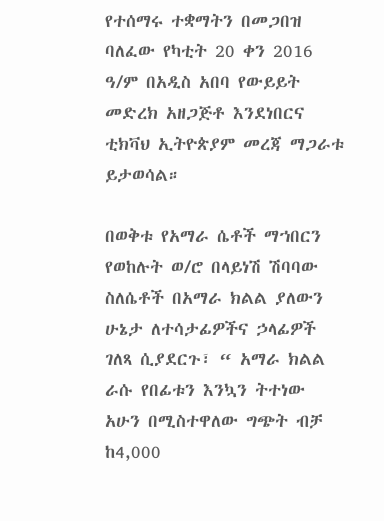የተሰማሩ ተቋማትን በመጋበዝ ባለፈው የካቲት 20 ቀን 2016 ዓ/ም በአዲስ አበባ የውይይት መድረክ አዘጋጅቶ እንደነበርና ቲክቫህ ኢትዮጵያም መረጃ ማጋራቱ ይታወሳል።

በወቅቱ የአማራ ሴቶች ማኀበርን የወከሉት ወ/ሮ በላይነሽ ሽባባው ስለሴቶች በአማራ ክልል ያለውን ሁኔታ ለተሳታፊዎችና ኃላፊዎች ገለጻ ሲያደርጉ፣ “ አማራ ክልል ራሱ የበፊቱን እንኳን ትተነው አሁን በሚስተዋለው ግጭት ብቻ ከ4,000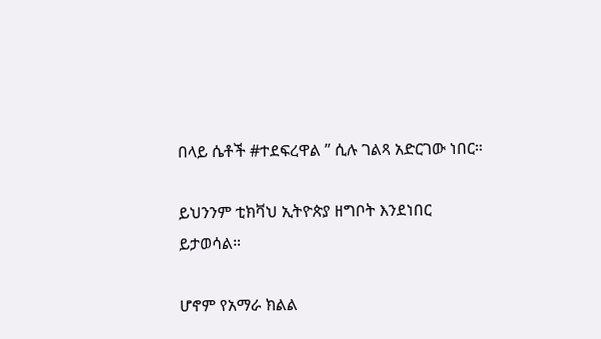በላይ ሴቶች #ተደፍረዋል ” ሲሉ ገልጻ አድርገው ነበር።

ይህንንም ቲክቫህ ኢትዮጵያ ዘግቦት እንደነበር ይታወሳል።

ሆኖም የአማራ ክልል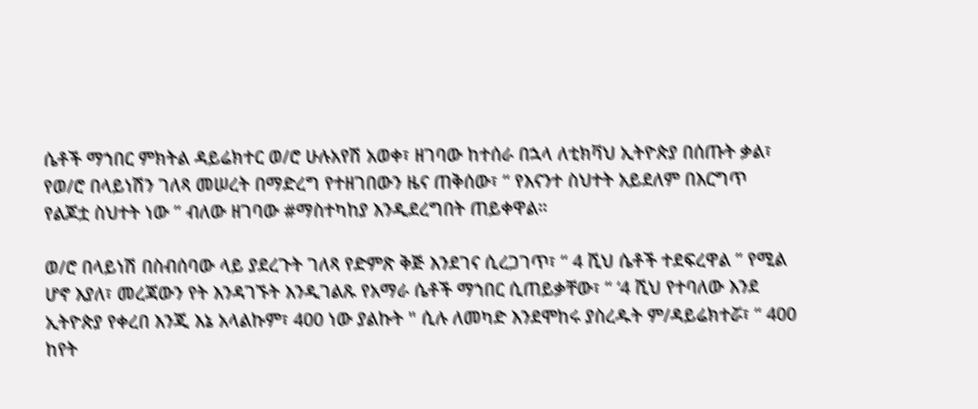ሴቶች ማኀበር ምክትል ዳይሬክተር ወ/ሮ ሁሉአየሽ አወቀ፣ ዘገባው ከተሰራ በኋላ ለቲክቫህ ኢትዮጵያ በሰጡት ቃል፣ የወ/ሮ በላይነሽን ገለጻ መሠረት በማድረግ የተዘገበውን ዜና ጠቅሰው፣ “ የእናንተ ስህተት አይደለም በእርግጥ የልጆቷ ስህተት ነው ” ብለው ዘገባው #ማስተካከያ እንዲደረግበት ጠይቀዋል።

ወ/ሮ በላይነሽ በስብሰባው ላይ ያደረጉት ገለጻ የድምጽ ቅጅ እንደገና ሲረጋገጥ፣ “ 4 ሺህ ሴቶች ተደፍረዋል ” የሚል ሆኖ እያለ፣ መረጃውን የት እንዳገኙት እንዲገልጹ የአማራ ሴቶች ማኀበር ሲጠይቃቸው፣ “ ‘4 ሺህ የተባለው እንደ ኢትዮጵያ የቀረበ እንጂ እኔ አላልኩም፣ 400 ነው ያልኩት " ሲሉ ለመካድ እንደሞከሩ ያስረዱት ም/ዳይሬክተሯ፣ “ 400 ከየት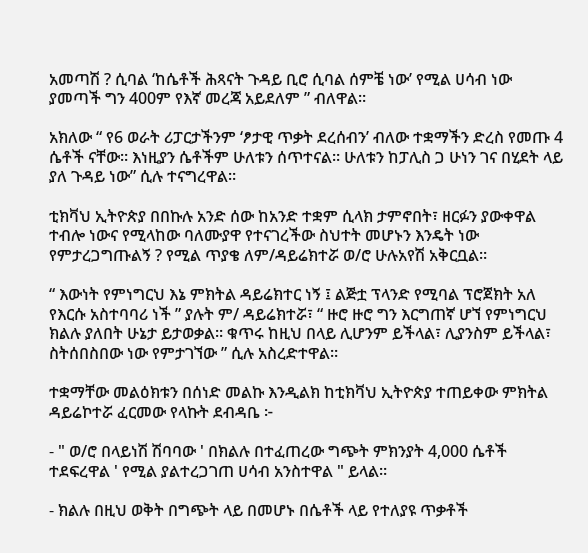አመጣሽ ? ሲባል ‘ከሴቶች ሕጻናት ጉዳይ ቢሮ ሲባል ሰምቼ ነው’ የሚል ሀሳብ ነው ያመጣች ግን 400ም የእኛ መረጃ አይደለም ” ብለዋል።

አክለው “ የ6 ወራት ሪፓርታችንም ‘ፆታዊ ጥቃት ደረሰብን’ ብለው ተቋማችን ድረስ የመጡ 4 ሴቶች ናቸው። እነዚያን ሴቶችም ሁለቱን ሰጥተናል። ሁለቱን ከፓሊስ ጋ ሁነን ገና በሂደት ላይ ያለ ጉዳይ ነው” ሲሉ ተናግረዋል።

ቲክቫህ ኢትዮጵያ በበኩሉ አንድ ሰው ከአንድ ተቋም ሲላክ ታምኖበት፣ ዘርፉን ያውቀዋል ተብሎ ነውና የሚላከው ባለሙያዋ የተናገረችው ስህተት መሆኑን እንዴት ነው የምታረጋግጡልኝ ? የሚል ጥያቄ ለም/ዳይሬክተሯ ወ/ሮ ሁሉአየሽ አቅርቧል።

“ እውነት የምነግርህ እኔ ምክትል ዳይሬክተር ነኝ ፤ ልጅቷ ፕላንድ የሚባል ፕሮጀክት አለ የእርሱ አስተባባሪ ነች ” ያሉት ም/ ዳይሬክተሯ፣ “ ዙሮ ዙሮ ግን እርግጠኛ ሆኘ የምነግርህ ክልሉ ያለበት ሁኔታ ይታወቃል። ቁጥሩ ከዚህ በላይ ሊሆንም ይችላል፣ ሊያንስም ይችላል፣ ስትሰበስበው ነው የምታገኘው ” ሲሉ አስረድተዋል።

ተቋማቸው መልዕክቱን በሰነድ መልኩ እንዲልክ ከቲክቫህ ኢትዮጵያ ተጠይቀው ምክትል ዳይሬኮተሯ ፈርመው የላኩት ደብዳቤ ፦

- " ወ/ሮ በላይነሽ ሽባባው ' በክልሉ በተፈጠረው ግጭት ምክንያት 4,000 ሴቶች ተደፍረዋል ' የሚል ያልተረጋገጠ ሀሳብ አንስተዋል " ይላል።

- ክልሉ በዚህ ወቅት በግጭት ላይ በመሆኑ በሴቶች ላይ የተለያዩ ጥቃቶች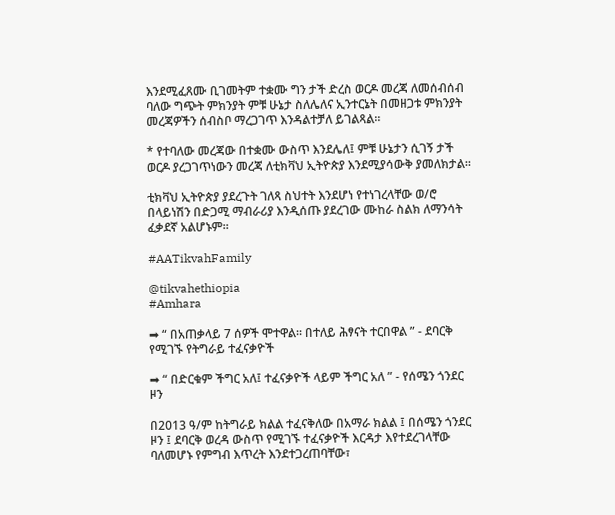እንደሚፈጸሙ ቢገመትም ተቋሙ ግን ታች ድረስ ወርዶ መረጃ ለመሰብሰብ ባለው ግጭት ምክንያት ምቹ ሁኔታ ስለሌለና ኢንተርኔት በመዘጋቱ ምክንያት መረጃዎችን ሰብስቦ ማረጋገጥ እንዳልተቻለ ይገልጻል።

* የተባለው መረጃው በተቋሙ ውስጥ እንደሌለ፤ ምቹ ሁኔታን ሲገኝ ታች ወርዶ ያረጋገጥነውን መረጃ ለቲክቫህ ኢትዮጵያ እንደሚያሳውቅ ያመለክታል።

ቲክቫህ ኢትዮጵያ ያደረጉት ገለጻ ስህተት እንደሆነ የተነገረላቸው ወ/ሮ በላይነሽን በድጋሚ ማብራሪያ እንዲሰጡ ያደረገው ሙከራ ስልክ ለማንሳት ፈቃደኛ አልሆኑም።

#AATikvahFamily

@tikvahethiopia
#Amhara

➡ “ በአጠቃላይ 7 ሰዎች ሞተዋል። በተለይ ሕፃናት ተርበዋል ” - ደባርቅ የሚገኙ የትግራይ ተፈናቃዮች

➡ “ በድርቁም ችግር አለ፤ ተፈናቃዮች ላይም ችግር አለ ” - የሰሜን ጎንደር ዞን

በ2013 ዓ/ም ከትግራይ ክልል ተፈናቅለው በአማራ ክልል ፤ በሰሜን ጎንደር ዞን ፤ ደባርቅ ወረዳ ውስጥ የሚገኙ ተፈናቃዮች እርዳታ እየተደረገላቸው ባለመሆኑ የምግብ እጥረት እንደተጋረጠባቸው፣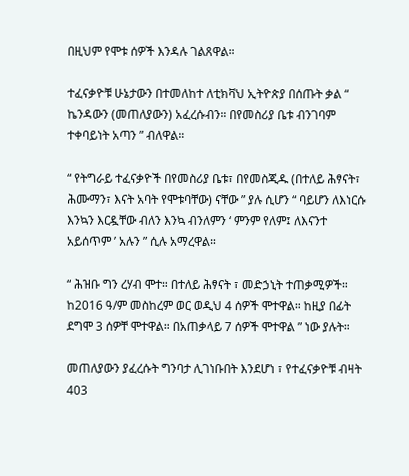በዚህም የሞቱ ሰዎች እንዳሉ ገልጸዋል።

ተፈናቃዮቹ ሁኔታውን በተመለከተ ለቲክቫህ ኢትዮጵያ በሰጡት ቃል “ ኬንዳውን (መጠለያውን) አፈረሱብን። በየመስሪያ ቤቱ ብንገባም ተቀባይነት አጣን ” ብለዋል።

“ የትግራይ ተፈናቃዮች በየመስሪያ ቤቱ፣ በየመስጂዱ (በተለይ ሕፃናት፣ ሕሙማን፣ እናት አባት የሞቱባቸው) ናቸው ” ያሉ ሲሆን “ ባይሆን ለእነርሱ እንኳን እርዷቸው ብለን እንኳ ብንለምን ‘ ምንም የለም፤ ለእናንተ አይሰጥም ’ አሉን ” ሲሉ አማረዋል።

“ ሕዝቡ ግን ረሃብ ሞተ። በተለይ ሕፃናት ፣ መድኃኒት ተጠቃሚዎች። ከ2016 ዓ/ም መስከረም ወር ወዲህ 4 ሰዎች ሞተዋል። ከዚያ በፊት ደግሞ 3 ሰዎቸ ሞተዋል። በአጠቃላይ 7 ሰዎች ሞተዋል ” ነው ያሉት።

መጠለያውን ያፈረሱት ግንባታ ሊገነቡበት እንደሆነ ፣ የተፈናቃዮቹ ብዛት 403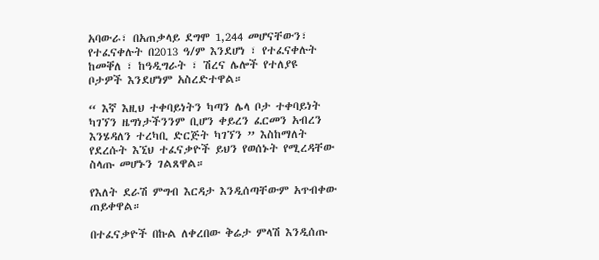አባውራ፣ በአጠቃላይ ደግሞ 1,244 መሆናቸውን፣ የተፈናቀሉት በ2013 ዓ/ም እንደሆነ ፣ የተፈናቀሉት ከመቐለ ፣ ከዓዲግራት ፣ ሽረና ሌሎች የተለያዩ ቦታዎች እንደሆነም አስረድተዋል።

“ እኛ እዚህ ተቀባይነትን ካጣን ሌላ ቦታ ተቀባይነት ካገኘን ዜግነታችንንም ቢሆን ቀይረን ፈርመን አብረን እንሄዳለን ተረካቢ ድርጅት ካገኘን ” እስከማለት የደረሱት እኚህ ተፈናቃዮች ይህን የወሰኑት የሚረዳቸው ስላጡ መሆኑን ገልጸዋል።

የእለት ደራሽ ምግብ እርዳታ እንዲሰጣቸውም አጥብቀው ጠይቀዋል።

በተፈናቃዮች በኩል ለቀረበው ቅሬታ ምላሽ እንዲሰጡ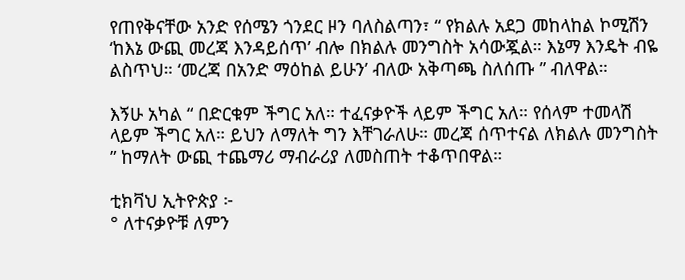የጠየቅናቸው አንድ የሰሜን ጎንደር ዞን ባለስልጣን፣ “ የክልሉ አደጋ መከላከል ኮሚሽን ‘ከእኔ ውጪ መረጃ እንዳይሰጥ’ ብሎ በክልሉ መንግስት አሳውጇል። እኔማ እንዴት ብዬ ልስጥህ። ‘መረጃ በአንድ ማዕከል ይሁን’ ብለው አቅጣጫ ስለሰጡ ” ብለዋል።

እኝሁ አካል “ በድርቁም ችግር አለ። ተፈናቃዮች ላይም ችግር አለ። የሰላም ተመላሽ ላይም ችግር አለ። ይህን ለማለት ግን እቸገራለሁ። መረጃ ሰጥተናል ለክልሉ መንግስት ” ከማለት ውጪ ተጨማሪ ማብራሪያ ለመስጠት ተቆጥበዋል።

ቲክቫህ ኢትዮጵያ ፦
° ለተናቃዮቹ ለምን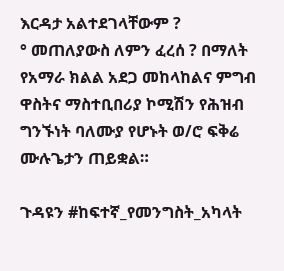እርዳታ አልተደገላቸውም ?
° መጠለያውስ ለምን ፈረሰ ? በማለት የአማራ ክልል አደጋ መከላከልና ምግብ ዋስትና ማስተቢበሪያ ኮሚሽን የሕዝብ ግንኙነት ባለሙያ የሆኑት ወ/ሮ ፍቅሬ ሙሉጌታን ጠይቋል።

ጉዳዩን #ከፍተኛ_የመንግስት_አካላት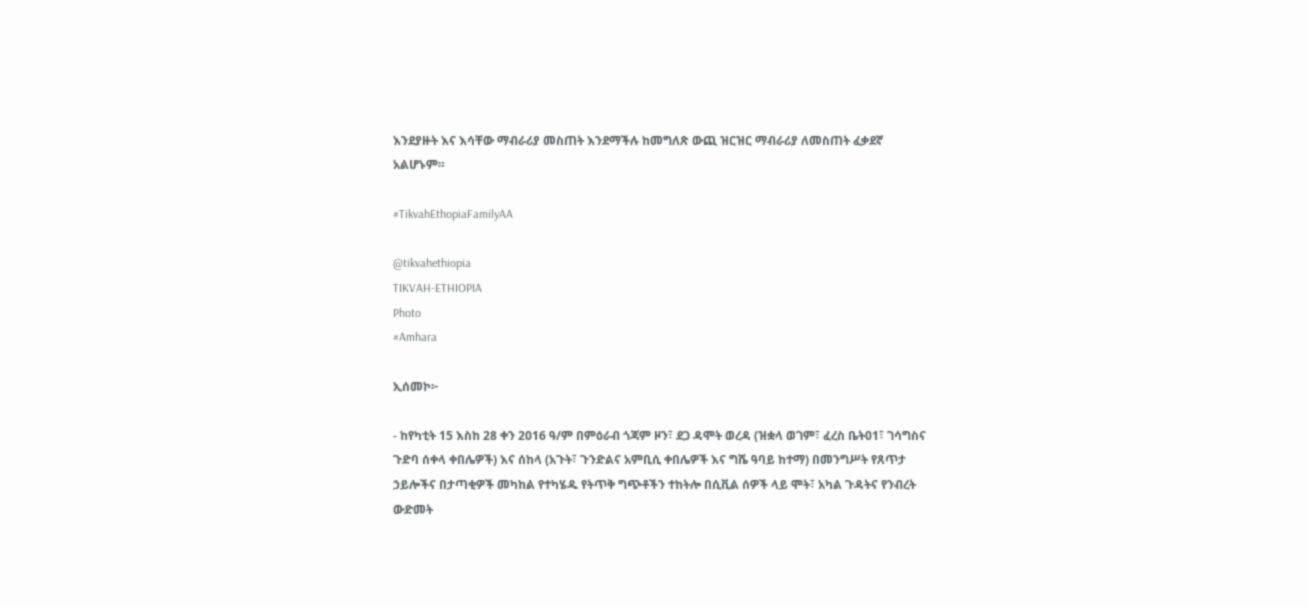እንደያዙት እና እሳቸው ማብራሪያ መስጠት እንደማችሉ ከመግለጽ ውጪ ዝርዝር ማብራሪያ ለመስጠት ፈቃደኛ አልሆኑም።

#TikvahEthopiaFamilyAA

@tikvahethiopia
TIKVAH-ETHIOPIA
Photo
#Amhara

ኢሰመኮ፦

- ከየካቲት 15 እስከ 28 ቀን 2016 ዓ/ም በምዕራብ ጎጃም ዞን፣ ደጋ ዳሞት ወረዳ (ዝቋላ ወገም፣ ፈረስ ቤት01፣ ገሳግስና ጉድባ ሰቀላ ቀበሌዎች) እና ሰከላ (አጉት፣ ጉንድልና አምቢሲ ቀበሌዎች እና ግሼ ዓባይ ከተማ) በመንግሥት የጸጥታ ኃይሎችና በታጣቂዎች መካከል የተካሄዱ የትጥቅ ግጭቶችን ተከትሎ በሲቪል ሰዎች ላይ ሞት፣ አካል ጉዳትና የንብረት ውድመት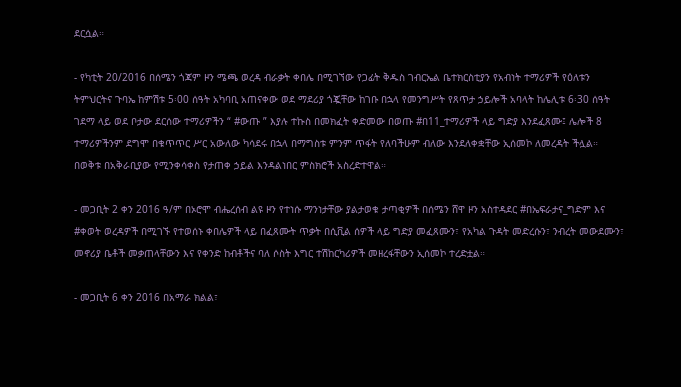ደርሷል።

- የካቲት 20/2016 በሰሜን ጎጃም ዞን ሜጫ ወረዳ ብራቃት ቀበሌ በሚገኘው የጋፊት ቅዱስ ገብርኤል ቤተክርስቲያን የአብነት ተማሪዎች የዕለቱን ትምህርትና ጉባኤ ከምሽቱ 5፡00 ሰዓት አካባቢ አጠናቀው ወደ ማደሪያ ጎጇቸው ከገቡ በኋላ የመንግሥት የጸጥታ ኃይሎች አባላት ከሌሊቱ 6፡30 ሰዓት ገደማ ላይ ወደ ቦታው ደርሰው ተማሪዎችን “ #ውጡ ” እያሉ ተኩስ በመክፈት ቀድመው በወጡ #በ11_ተማሪዎች ላይ ግድያ እንደፈጸሙ፤ ሌሎች 8 ተማሪዎችንም ደግሞ በቁጥጥር ሥር አውለው ካሳደሩ በኋላ በማግስቱ ምንም ጥፋት የለባችሁም ብለው እንደለቀቋቸው ኢሰመኮ ለመረዳት ችሏል። በወቅቱ በአቅራቢያው የሚንቀሳቀስ የታጠቀ ኃይል እንዳልነበር ምስክሮች አስረድተዋል።

- መጋቢት 2 ቀን 2016 ዓ/ም በኦሮሞ ብሔረሰብ ልዩ ዞን የተነሱ ማንነታቸው ያልታወቁ ታጣቂዎች በሰሜን ሸዋ ዞን አስተዳደር #በኤፍራታና_ግድም እና #ቀወት ወረዳዎች በሚገኙ የተወሰኑ ቀበሌዎች ላይ በፈጸሙት ጥቃት በሲቪል ሰዎች ላይ ግድያ መፈጸሙን፣ የአካል ጉዳት መድረሱን፣ ንብረት መውደሙን፣ መኖሪያ ቤቶች መቃጠላቸውን እና የቀንድ ከብቶችና ባለ ሶስት እግር ተሽከርካሪዎች መዘረፋቸውን ኢሰመኮ ተረድቷል።

- መጋቢት 6 ቀን 2016 በአማራ ክልል፣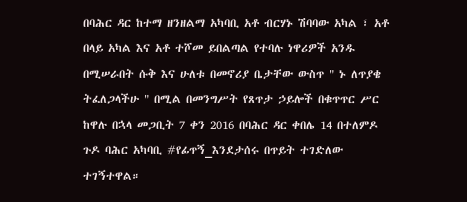በባሕር ዳር ከተማ ዘንዘልማ አካባቢ አቶ ብርሃኑ ሽባባው አካል ፣ አቶ በላይ አካል እና አቶ ተሾመ ይበልጣል የተባሉ ነዋሪዎች አንዱ በሚሠራበት ሱቅ እና ሁለቱ በመኖሪያ ቤታቸው ውስጥ " ኑ ለጥያቄ ትፈለጋላችሁ " በሚል በመንግሥት የጸጥታ ኃይሎች በቁጥጥር ሥር ከዋሉ በኋላ መጋቢት 7 ቀን 2016 በባሕር ዳር ቀበሌ 14 በተለምዶ ጉዶ ባሕር አካባቢ #የፊጥኝ_እንደታሰሩ በጥይት ተገድለው ተገኝተዋል።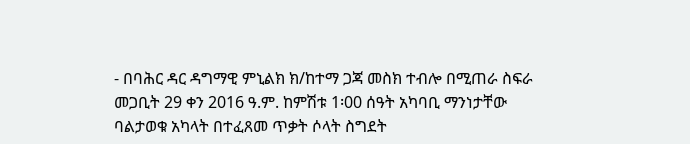- በባሕር ዳር ዳግማዊ ምኒልክ ክ/ከተማ ጋጃ መስክ ተብሎ በሚጠራ ስፍራ መጋቢት 29 ቀን 2016 ዓ.ም. ከምሽቱ 1፡00 ሰዓት አካባቢ ማንነታቸው ባልታወቁ አካላት በተፈጸመ ጥቃት ሶላት ስግደት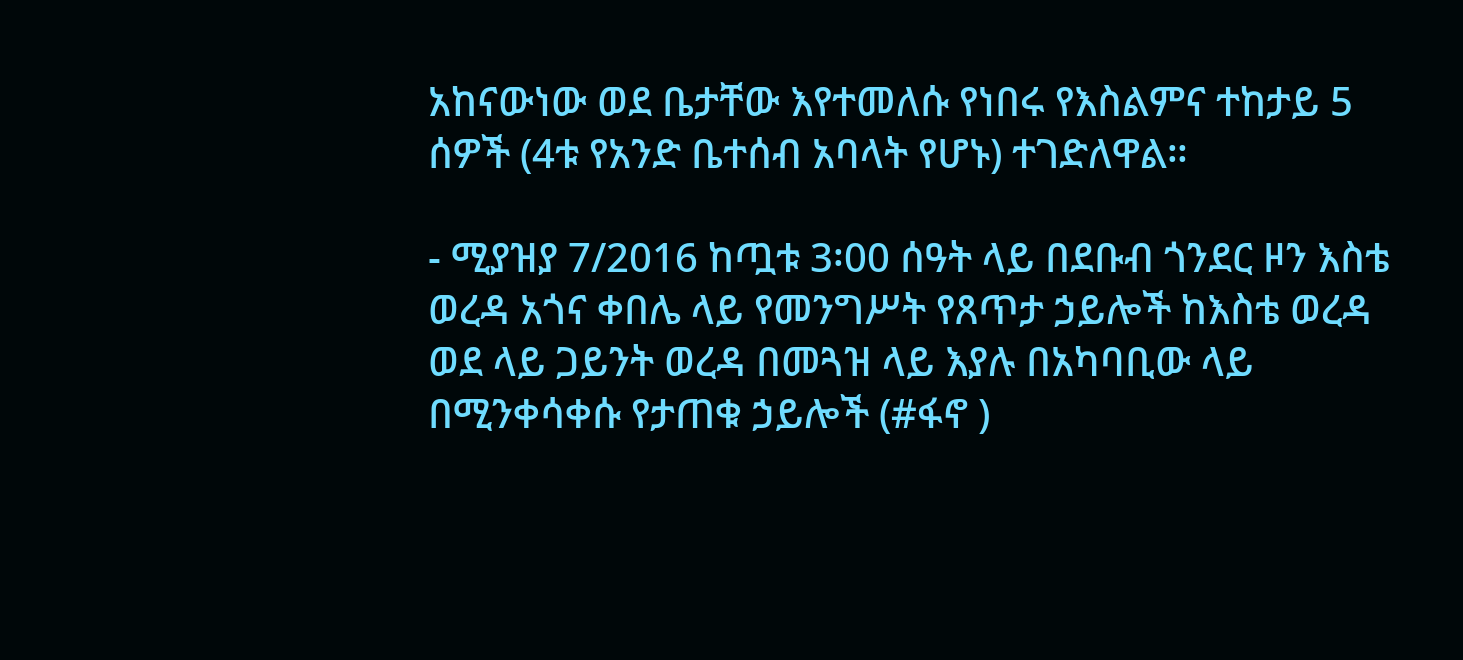አከናውነው ወደ ቤታቸው እየተመለሱ የነበሩ የእስልምና ተከታይ 5 ሰዎች (4ቱ የአንድ ቤተሰብ አባላት የሆኑ) ተገድለዋል።

- ሚያዝያ 7/2016 ከጧቱ 3፡00 ሰዓት ላይ በደቡብ ጎንደር ዞን እስቴ ወረዳ አጎና ቀበሌ ላይ የመንግሥት የጸጥታ ኃይሎች ከእስቴ ወረዳ ወደ ላይ ጋይንት ወረዳ በመጓዝ ላይ እያሉ በአካባቢው ላይ በሚንቀሳቀሱ የታጠቁ ኃይሎች (#ፋኖ )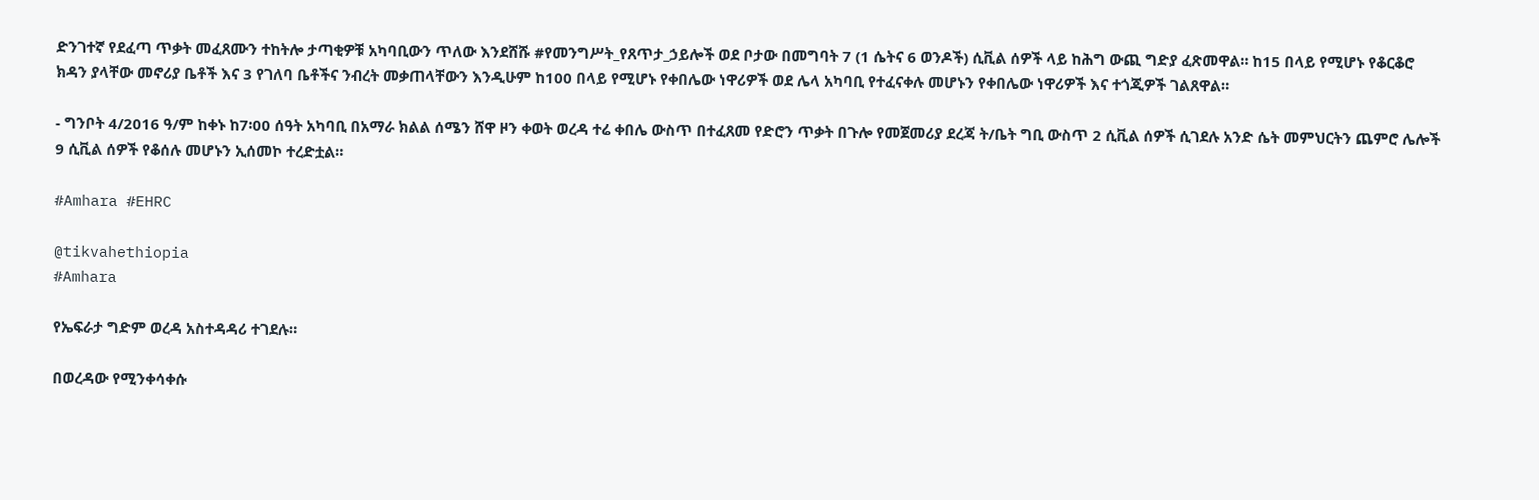ድንገተኛ የደፈጣ ጥቃት መፈጸሙን ተከትሎ ታጣቂዎቹ አካባቢውን ጥለው እንደሸሹ #የመንግሥት_የጸጥታ_ኃይሎች ወደ ቦታው በመግባት 7 (1 ሴትና 6 ወንዶች) ሲቪል ሰዎች ላይ ከሕግ ውጪ ግድያ ፈጽመዋል። ከ15 በላይ የሚሆኑ የቆርቆሮ ክዳን ያላቸው መኖሪያ ቤቶች እና 3 የገለባ ቤቶችና ንብረት መቃጠላቸውን እንዲሁም ከ100 በላይ የሚሆኑ የቀበሌው ነዋሪዎች ወደ ሌላ አካባቢ የተፈናቀሉ መሆኑን የቀበሌው ነዋሪዎች እና ተጎጂዎች ገልጸዋል።

- ግንቦት 4/2016 ዓ/ም ከቀኑ ከ7፡00 ሰዓት አካባቢ በአማራ ክልል ሰሜን ሸዋ ዞን ቀወት ወረዳ ተሬ ቀበሌ ውስጥ በተፈጸመ የድሮን ጥቃት በጉሎ የመጀመሪያ ደረጃ ት/ቤት ግቢ ውስጥ 2 ሲቪል ሰዎች ሲገደሉ አንድ ሴት መምህርትን ጨምሮ ሌሎች 9 ሲቪል ሰዎች የቆሰሉ መሆኑን ኢሰመኮ ተረድቷል።

#Amhara #EHRC

@tikvahethiopia
#Amhara

የኤፍራታ ግድም ወረዳ አስተዳዳሪ ተገደሉ።

በወረዳው የሚንቀሳቀሱ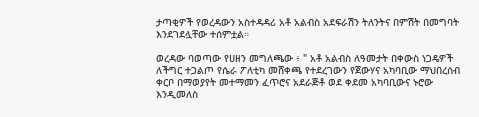ታጣቂዎች የወረዳውን አስተዳዳሪ አቶ አልብስ አደፍራሽን ትለንትና በምሽት በመግባት እንደገደሏቸው ተሰምቷል።

ወረዳው ባወጣው የሀዘን መግለጫው ፥ " አቶ አልብስ ለዓመታት በቀውስ ነጋዴዎች ለችግር ተጋልጦ የሴራ ፖለቲካ መሸቀጫ የተደረገውን የጀውሃና አካባቢው ማህበረሰብ ቀርቦ በማወያየት መተማመን ፈጥሮና አደራጅቶ ወደ ቀደመ አካባቢውና ኑሮው እንዲመለስ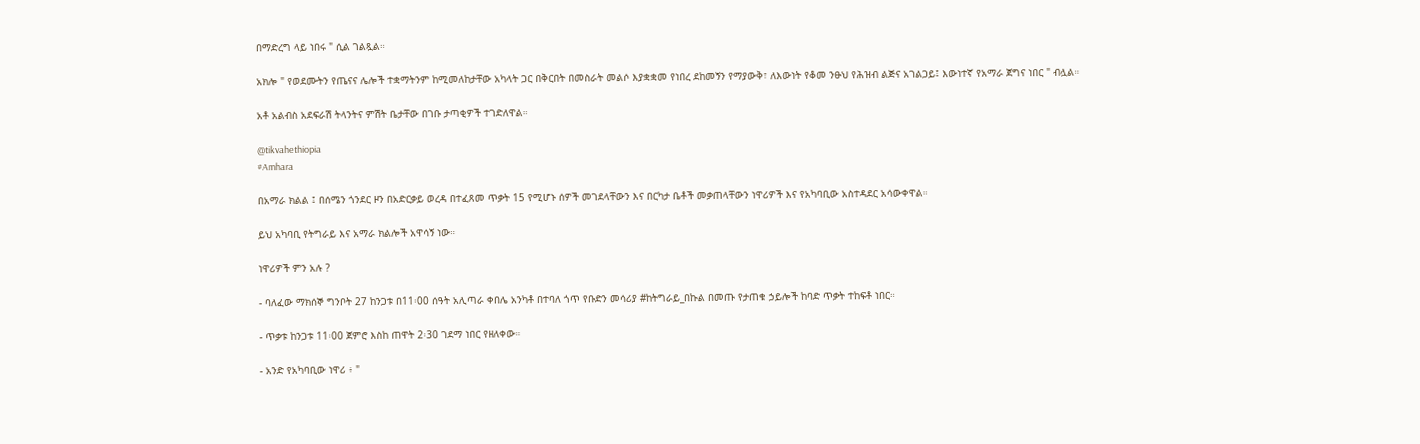በማድረግ ላይ ነበሩ " ሲል ገልጿል።

አክሎ " የወደሙትን የጤናና ሌሎች ተቋማትንም ከሚመለከታቸው አካላት ጋር በቅርበት በመስራት መልሶ እያቋቋመ የነበረ ደከመኝን የማያውቅ፣ ለእውነት የቆመ ንፁህ የሕዝብ ልጅና አገልጋይ፤ እውነተኛ የአማራ ጀግና ነበር " ብሏል።

አቶ አልብስ አደፍራሽ ትላንትና ምሽት ቤታቸው በገቡ ታጣቂዎች ተገድለዋል።

@tikvahethiopia
#Amhara

በአማራ ክልል ፤ በሰሜን ጎንደር ዞን በአድርቃይ ወረዳ በተፈጸመ ጥቃት 15 የሚሆኑ ሰዎች መገደላቸውን እና በርካታ ቤቶች መቃጠላቸውን ነዋሪዎች እና የአካባቢው አስተዳደር አሳውቀዋል።

ይህ አካባቢ የትግራይ እና አማራ ክልሎች አዋሳኝ ነው።

ነዋሪዎች ምን አሉ ?

- ባለፈው ማክሰኞ ግንቦት 27 ከንጋቱ በ11፡00 ሰዓት አሊጣራ ቀበሌ አንካቶ በተባለ ጎጥ የቡድን መሳሪያ #ከትግራይ_በኩል በመጡ የታጠቁ ኃይሎች ከባድ ጥቃት ተከፍቶ ነበር።

- ጥቃቱ ከንጋቱ 11፡00 ጀምሮ እስከ ጠዋት 2፡30 ገደማ ነበር የዘለቀው።

- አንድ የአካባቢው ነዋሪ ፥ "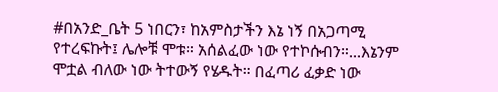#በአንድ_ቤት 5 ነበርን፣ ከአምስታችን እኔ ነኝ በአጋጣሚ የተረፍኩት፤ ሌሎቹ ሞቱ። አሰልፈው ነው የተኮሱብን።...እኔንም ሞቷል ብለው ነው ትተውኝ የሄዱት። በፈጣሪ ፈቃድ ነው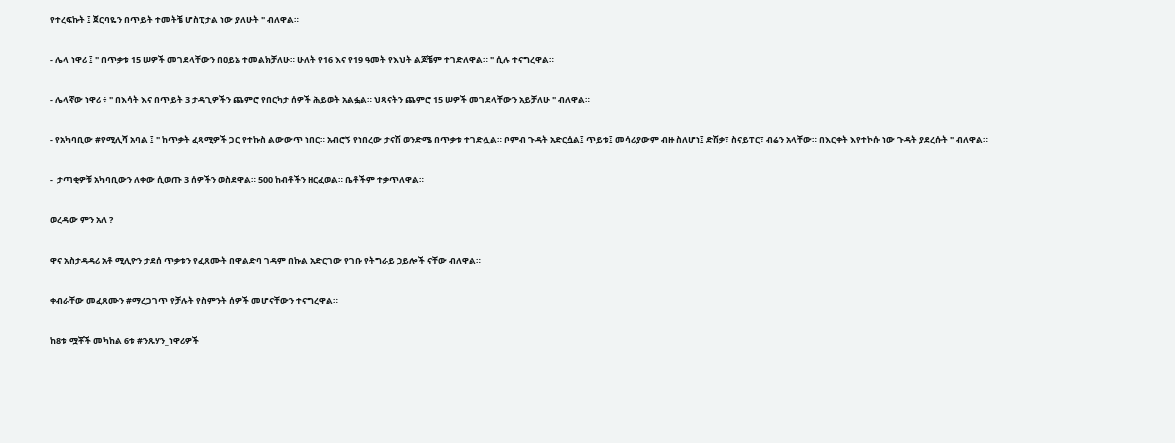የተረፍኩት ፤ ጀርባዬን በጥይት ተመትቼ ሆስፒታል ነው ያለሁት " ብለዋል።

- ሌላ ነዋሪ ፤ " በጥቃቱ 15 ሠዎች መገደላቸውን በዐይኔ ተመልክቻለሁ። ሁለት የ16 እና የ19 ዓመት የእህት ልጆቼም ተገድለዋል። " ሲሉ ተናግረዋል።

- ሌላኛው ነዋሪ ፥ " በእሳት እና በጥይት 3 ታዳጊዎችን ጨምሮ የበርካታ ሰዎች ሕይወት አልፏል። ህጻናትን ጨምሮ 15 ሠዎች መገደላቸውን አይቻለሁ " ብለዋል።

- የአካባቢው #የሚሊሻ አባል ፤ " ከጥቃት ፈጻሚዎች ጋር የተኩስ ልውውጥ ነበር። አብሮኝ የነበረው ታናሽ ወንድሜ በጥቃቱ ተገድሏል። ቦምብ ጉዳት አድርሷል፤ ጥይቱ፤ መሳሪያውም ብዙ ስለሆነ፤ ድሽቃ፣ ስናይፐር፣ ብሬን አላቸው። በእርቀት እየተኮሱ ነው ጉዳት ያደረሱት " ብለዋል።

-  ታጣቂዎቹ አካባቢውን ለቀው ሲወጡ 3 ሰዎችን ወስደዋል። 500 ከብቶችን ዘርፈወል። ቤቶችም ተቃጥለዋል።

ወረዳው ምን አለ ?

ዋና አስታዳዳሪ አቶ ሚሊዮን ታደሰ ጥቃቱን የፈጸሙት በዋልድባ ገዳም በኩል አድርገው የገቡ የትግራይ ኃይሎች ናቸው ብለዋል።

ቀብራቸው መፈጸሙን #ማረጋገጥ የቻሉት የስምንት ሰዎች መሆናቸውን ተናግረዋል።

ከ8ቱ ሟቾች መካከል 6ቱ #ንጹሃን_ነዋሪዎች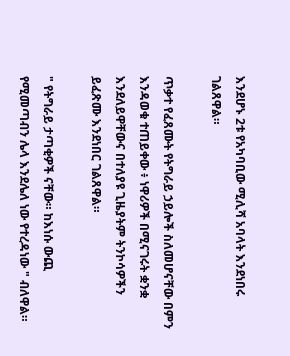እንደሆኑ 2ቱ የአካባቢው ሚሊሻ አባላት እንደነበሩ ገልጸዋል።

ጥቃተ የፈጸሙት የትግራይ ኃይሎች ስለመሆናቸው በምን እንዳወቁ ተጠይቀው ፥ ነዋሪዎች በሚናገሩት ቋንቋ እንደለይዋቸውና በተለያዩ ጊዜያትም ትንኮሳዎችን ይፈጽሙ እንደነበር ገልጸዋል።

" የትግራይ ታጣቂዎች ናቸው። ከእነሱ ውጪ የሚመጣብን ሌላ እንደሌለ ነው የተረዳነው " ብለዋል።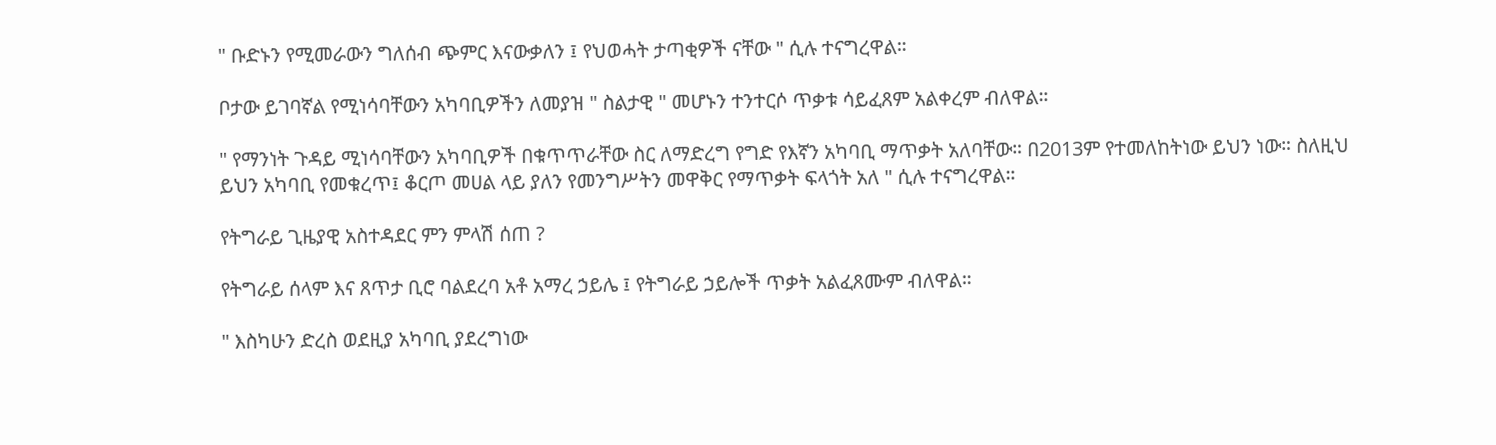" ቡድኑን የሚመራውን ግለሰብ ጭምር እናውቃለን ፤ የህወሓት ታጣቂዎች ናቸው " ሲሉ ተናግረዋል።

ቦታው ይገባኛል የሚነሳባቸውን አካባቢዎችን ለመያዝ " ስልታዊ " መሆኑን ተንተርሶ ጥቃቱ ሳይፈጸም አልቀረም ብለዋል።

" የማንነት ጉዳይ ሚነሳባቸውን አካባቢዎች በቁጥጥራቸው ስር ለማድረግ የግድ የእኛን አካባቢ ማጥቃት አለባቸው። በ2013ም የተመለከትነው ይህን ነው። ስለዚህ ይህን አካባቢ የመቁረጥ፤ ቆርጦ መሀል ላይ ያለን የመንግሥትን መዋቅር የማጥቃት ፍላጎት አለ " ሲሉ ተናግረዋል።

የትግራይ ጊዜያዊ አስተዳደር ምን ምላሽ ሰጠ ?

የትግራይ ሰላም እና ጸጥታ ቢሮ ባልደረባ አቶ አማረ ኃይሌ ፤ የትግራይ ኃይሎች ጥቃት አልፈጸሙም ብለዋል።

" እስካሁን ድረስ ወደዚያ አካባቢ ያደረግነው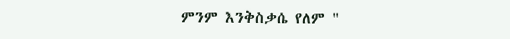ምንም እንቅስቃሴ የለም "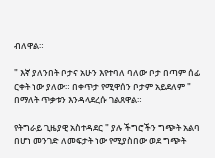ብለዋል።

" እኛ ያለንበት ቦታና አሁን እየተባለ ባለው ቦታ በጣም ሰፊ ርቀት ነው ያለው። በቀጥታ የሚዋሰን ቦታም አይደለም " በማለት ጥቃቱን እንዳላደረሱ ገልጸዋል።

የትግራይ ጊዜያዊ አስተዳደር " ያሉ ችግሮችን ግጭት አልባ በሆነ መንገድ ለመፍታት ነው የሚያስበው ወደ ግጭት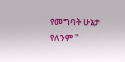የመግባት ሁኔታ የለንም "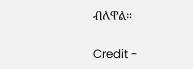ብለዋል።

Credit -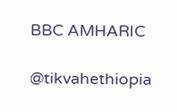BBC AMHARIC

@tikvahethiopia